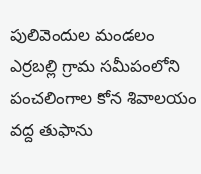పులివెందుల మండలం ఎర్రబల్లి గ్రామ సమీపంలోని పంచలింగాల కోన శివాలయం వద్ద తుఫాను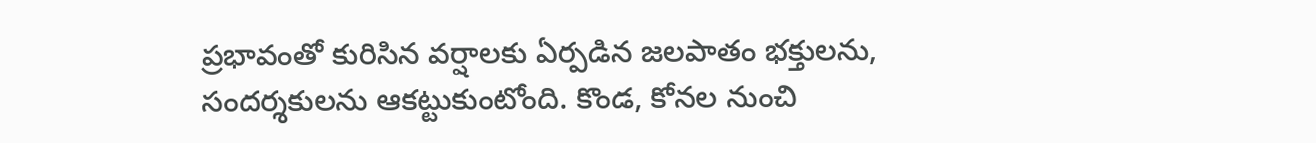ప్రభావంతో కురిసిన వర్షాలకు ఏర్పడిన జలపాతం భక్తులను, సందర్శకులను ఆకట్టుకుంటోంది. కొండ, కోనల నుంచి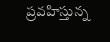ప్రవహిస్తున్న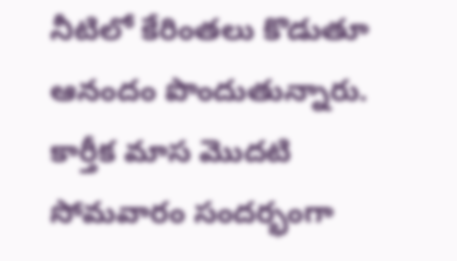నీటిలో కేరింతలు కొడుతూ ఆనందం పొందుతున్నారు. కార్తీక మాస మొదటి సోమవారం సందర్భంగా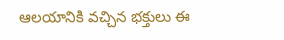ఆలయానికి వచ్చిన భక్తులు ఈ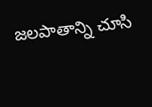జలపాతాన్ని చూసి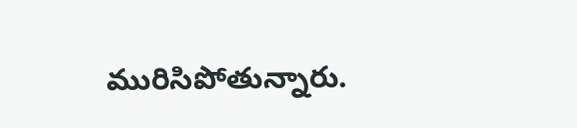మురిసిపోతున్నారు.